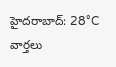హైదరాబాద్: 28°C
వార్తలు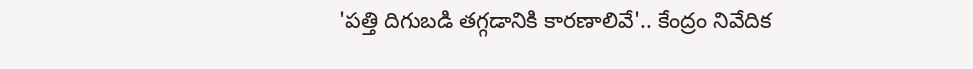'పత్తి దిగుబడి తగ్గడానికి కారణాలివే'.. కేంద్రం నివేదిక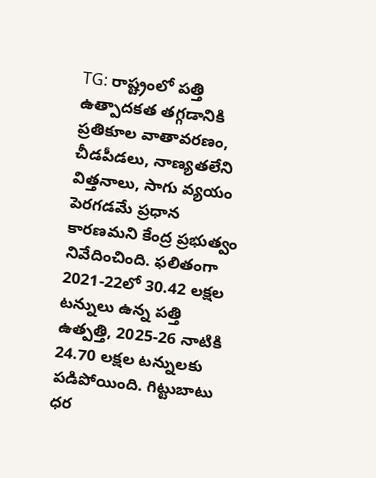TG: రాష్ట్రంలో పత్తి ఉత్పాదకత తగ్గడానికి ప్రతికూల వాతావరణం, చీడపీడలు, నాణ్యతలేని విత్తనాలు, సాగు వ్యయం పెరగడమే ప్రధాన కారణమని కేంద్ర ప్రభుత్వం నివేదించింది. ఫలితంగా 2021-22లో 30.42 లక్షల టన్నులు ఉన్న పత్తి ఉత్పత్తి, 2025-26 నాటికి 24.70 లక్షల టన్నులకు పడిపోయింది. గిట్టుబాటు ధర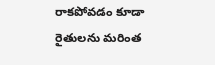రాకపోవడం కూడా రైతులను మరింత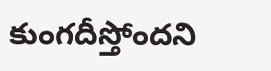కుంగదీస్తోందని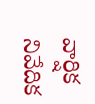వార్షిక నివేదిక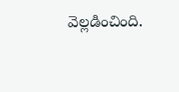వెల్లడించింది.